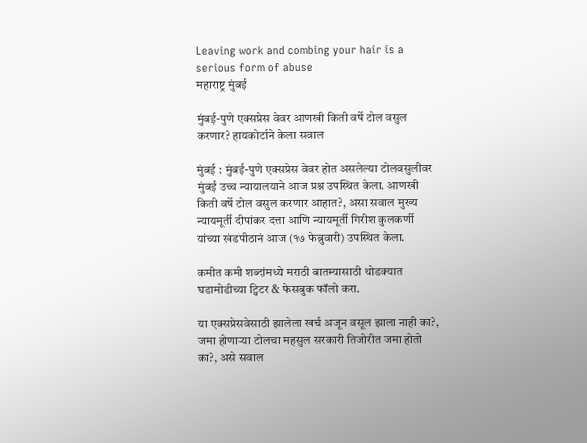Leaving work and combing your hair is a serious form of abuse
महाराष्ट्र मुंबई

मुंबई-पुणे एक्सप्रेस वेवर आणखी किती वर्षे टोल वसुल करणार? हायकोर्टाने केला सवाल

मुंबई : मुंबई-पुणे एक्सप्रेस वेवर होत असलेल्या टोलवसुलीवर मुंबई उच्च न्यायालयाने आज प्रश्न उपस्थित केला. आणखी किती वर्षे टोल वसुल करणार आहात?, असा सवाल मुख्य न्यायमूर्ती दीपांकर दत्ता आणि न्यायमूर्ती गिरीश कुलकर्णी यांच्या खंडपीठानं आज (१७ फेब्रुवारी) उपस्थित केला.

कमीत कमी शब्दांमध्ये मराठी बातम्यासाठी थोडक्यात घडामोडीच्या ट्विटर & फेसबुक फॉलो करा.

या एक्सप्रेसवेसाठी झालेला खर्च अजून वसूल झाला नाही का?, जमा होणार्‍या टोलचा महसुल सरकारी तिजोरीत जमा होतो का?, असे सवाल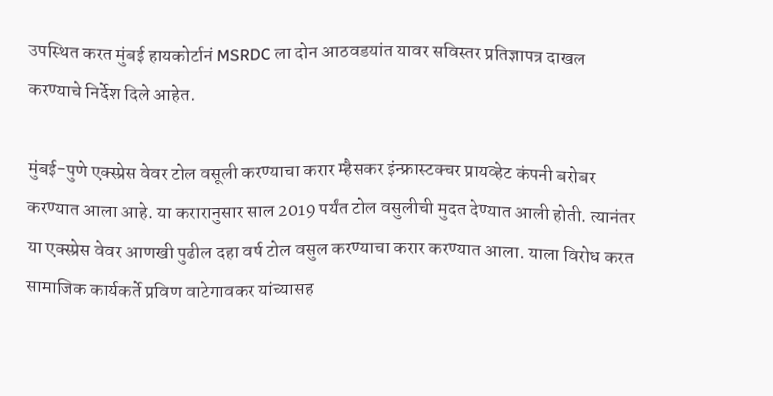उपस्थित करत मुंबई हायकोर्टानं MSRDC ला दोन आठवडयांत यावर सविस्तर प्रतिज्ञापत्र दाखल करण्याचे निर्देश दिले आहेत.

मुंबई-पुणे एक्स्प्रेस वेवर टोल वसूली करण्याचा करार म्हैसकर इंन्फ्रास्टक्‍चर प्रायव्हेट कंपनी बरोबर करण्यात आला आहे. या करारानुसार साल 2019 पर्यंत टोल वसुलीची मुदत देण्यात आली होती. त्यानंतर या एक्स्प्रेस वेवर आणखी पुढील दहा वर्ष टोल वसुल करण्याचा करार करण्यात आला. याला विरोध करत सामाजिक कार्यकर्ते प्रविण वाटेगावकर यांच्यासह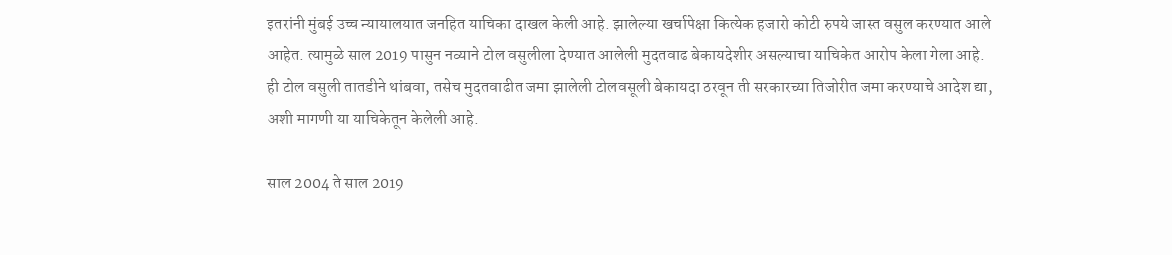इतरांनी मुंबई उच्च न्यायालयात जनहित याचिका दाखल केली आहे. झालेल्या खर्चापेक्षा कित्येक हजारो कोटी रुपये जास्त वसुल करण्यात आले आहेत. त्यामुळे साल 2019 पासुन नव्याने टोल वसुलीला देण्यात आलेली मुदतवाढ बेकायदेशीर असल्याचा याचिकेत आरोप केला गेला आहे. ही टोल वसुली तातडीने थांबवा, तसेच मुदतवाढीत जमा झालेली टोलवसूली बेकायदा ठरवून ती सरकारच्या तिजोरीत जमा करण्याचे आदेश द्या, अशी मागणी या याचिकेतून केलेली आहे.

साल 2004 ते साल 2019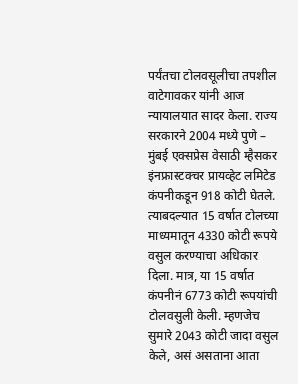पर्यंतचा टोलवसूलीचा तपशील वाटेगावकर यांनी आज न्यायालयात सादर केला. राज्य सरकारने 2004 मध्ये पुणे – मुंबई एक्सप्रेस वेसाठी म्हैसकर इंनफ्रास्टक्‍चर प्रायव्हेट लमिटेड कंपनीकडून 918 कोटी घेतले. त्याबदल्यात 15 वर्षात टोलच्या माध्यमातून 4330 कोटी रूपये वसुल करण्याचा अधिकार दिला. मात्र, या 15 वर्षात कंपनीनं 6773 कोटी रूपयांची टोलवसुली केली. म्हणजेच सुमारे 2043 कोटी जादा वसुल केले, असं असताना आता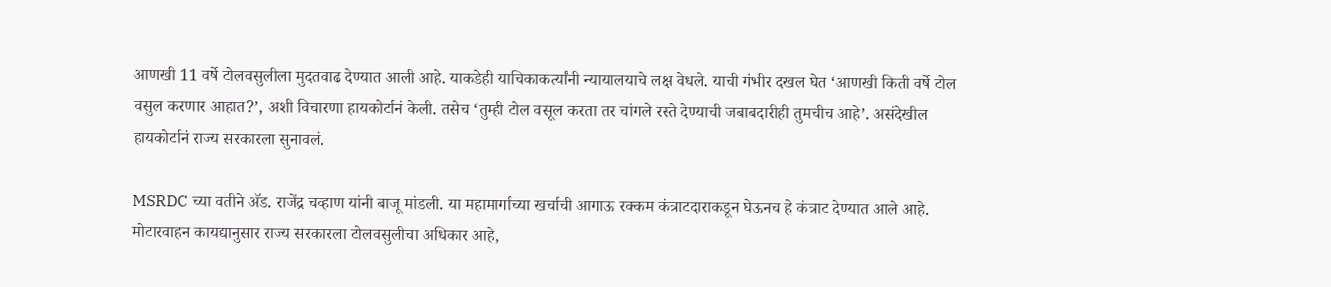आणखी 11 वर्षे टोलवसुलीला मुदतवाढ देण्यात आली आहे. याकडेही याचिकाकर्त्यांनी न्यायालयाचे लक्ष वेधले. याची गंभीर दखल घेत ‘आणखी किती वर्षे टोल वसुल करणार आहात?’, अशी विचारणा हायकोर्टानं केली. तसेच ‘तुम्ही टोल वसूल करता तर चांगले रस्ते देण्याची जबाबदारीही तुमचीच आहे’. असंदेखील हायकोर्टानं राज्य सरकारला सुनावलं.

MSRDC च्या वतीने अ‍ॅड. राजेंद्र चव्हाण यांनी बाजू मांडली. या महामार्गाच्या खर्चाची आगाऊ रक्कम कंत्राटदाराकडून घेऊनच हे कंत्राट देण्यात आले आहे. मोटारवाहन कायद्यानुसार राज्य सरकारला टोलवसुलीचा अधिकार आहे,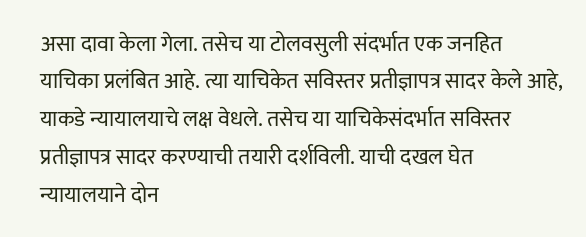असा दावा केला गेला. तसेच या टोलवसुली संदर्भात एक जनहित याचिका प्रलंबित आहे. त्या याचिकेत सविस्तर प्रतीज्ञापत्र सादर केले आहे, याकडे न्यायालयाचे लक्ष वेधले. तसेच या याचिकेसंदर्भात सविस्तर प्रतीज्ञापत्र सादर करण्याची तयारी दर्शविली. याची दखल घेत न्यायालयाने दोन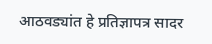आठवड्यांत हे प्रतिज्ञापत्र सादर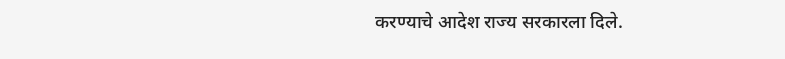करण्याचे आदेश राज्य सरकारला दिले.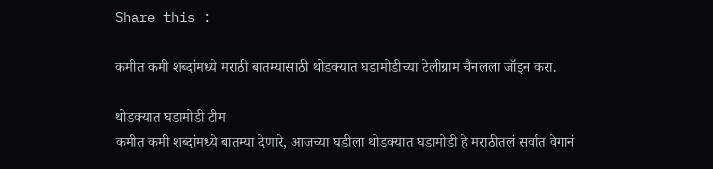Share this :

कमीत कमी शब्दांमध्ये मराठी बातम्यासाठी थोडक्यात घडामोडीच्या टेलीग्राम चैनलला जॉइन करा.

थोडक्यात घडामोडी टीम
कमीत कमी शब्दांमध्ये बातम्या देणारे, आजच्या घडीला थोडक्यात घडामोडी हे मराठीतलं सर्वात वेगानं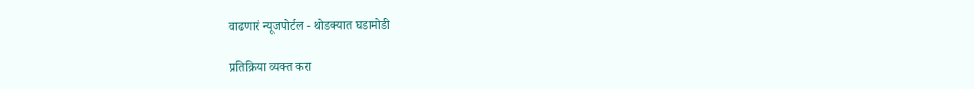वाढणारं न्यूजपोर्टल - थोडक्यात घडामोडी

प्रतिक्रिया व्यक्त करा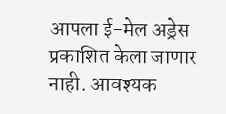आपला ई-मेल अड्रेस प्रकाशित केला जाणार नाही. आवश्यक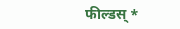फील्डस् *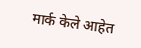मार्क केले आहेत